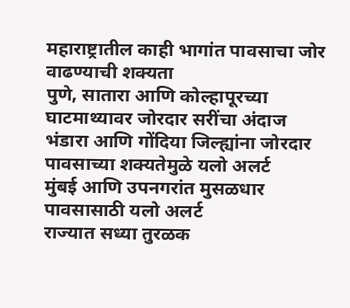महाराष्ट्रातील काही भागांत पावसाचा जोर वाढण्याची शक्यता
पुणे, सातारा आणि कोल्हापूरच्या घाटमाथ्यावर जोरदार सरींचा अंदाज
भंडारा आणि गोंदिया जिल्ह्यांना जोरदार पावसाच्या शक्यतेमुळे यलो अलर्ट
मुंबई आणि उपनगरांत मुसळधार पावसासाठी यलो अलर्ट
राज्यात सध्या तुरळक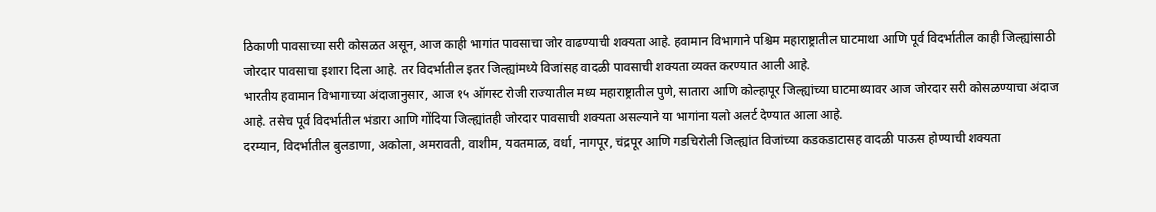ठिकाणी पावसाच्या सरी कोसळत असून, आज काही भागांत पावसाचा जोर वाढण्याची शक्यता आहे. हवामान विभागाने पश्चिम महाराष्ट्रातील घाटमाथा आणि पूर्व विदर्भातील काही जिल्ह्यांसाठी जोरदार पावसाचा इशारा दिला आहे. तर विदर्भातील इतर जिल्ह्यांमध्ये विजांसह वादळी पावसाची शक्यता व्यक्त करण्यात आली आहे.
भारतीय हवामान विभागाच्या अंदाजानुसार, आज १५ ऑगस्ट रोजी राज्यातील मध्य महाराष्ट्रातील पुणे, सातारा आणि कोल्हापूर जिल्ह्यांच्या घाटमाथ्यावर आज जोरदार सरी कोसळण्याचा अंदाज आहे. तसेच पूर्व विदर्भातील भंडारा आणि गोंदिया जिल्ह्यांतही जोरदार पावसाची शक्यता असल्याने या भागांना यलो अलर्ट देण्यात आला आहे.
दरम्यान, विदर्भातील बुलडाणा, अकोला, अमरावती, वाशीम, यवतमाळ, वर्धा, नागपूर, चंद्रपूर आणि गडचिरोली जिल्ह्यांत विजांच्या कडकडाटासह वादळी पाऊस होण्याची शक्यता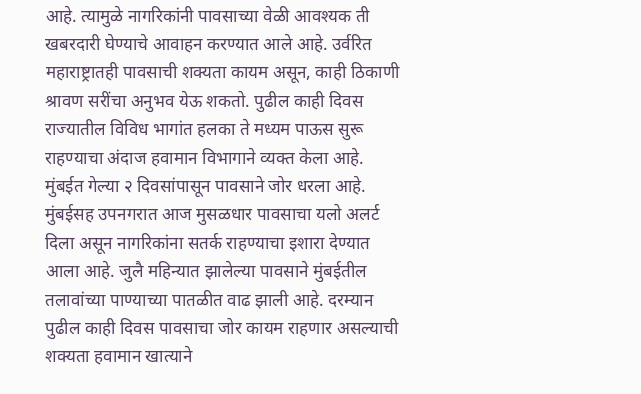आहे. त्यामुळे नागरिकांनी पावसाच्या वेळी आवश्यक ती खबरदारी घेण्याचे आवाहन करण्यात आले आहे. उर्वरित महाराष्ट्रातही पावसाची शक्यता कायम असून, काही ठिकाणी श्रावण सरींचा अनुभव येऊ शकतो. पुढील काही दिवस राज्यातील विविध भागांत हलका ते मध्यम पाऊस सुरू राहण्याचा अंदाज हवामान विभागाने व्यक्त केला आहे.
मुंबईत गेल्या २ दिवसांपासून पावसाने जोर धरला आहे. मुंबईसह उपनगरात आज मुसळधार पावसाचा यलो अलर्ट दिला असून नागरिकांना सतर्क राहण्याचा इशारा देण्यात आला आहे. जुलै महिन्यात झालेल्या पावसाने मुंबईतील तलावांच्या पाण्याच्या पातळीत वाढ झाली आहे. दरम्यान पुढील काही दिवस पावसाचा जोर कायम राहणार असल्याची शक्यता हवामान खात्याने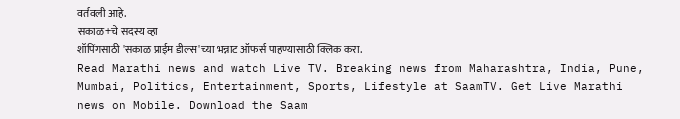वर्तवली आहे.
सकाळ+चे सदस्य व्हा
शॉपिंगसाठी 'सकाळ प्राईम डील्स'च्या भन्नाट ऑफर्स पाहण्यासाठी क्लिक करा.
Read Marathi news and watch Live TV. Breaking news from Maharashtra, India, Pune, Mumbai, Politics, Entertainment, Sports, Lifestyle at SaamTV. Get Live Marathi news on Mobile. Download the Saam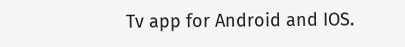Tv app for Android and IOS.